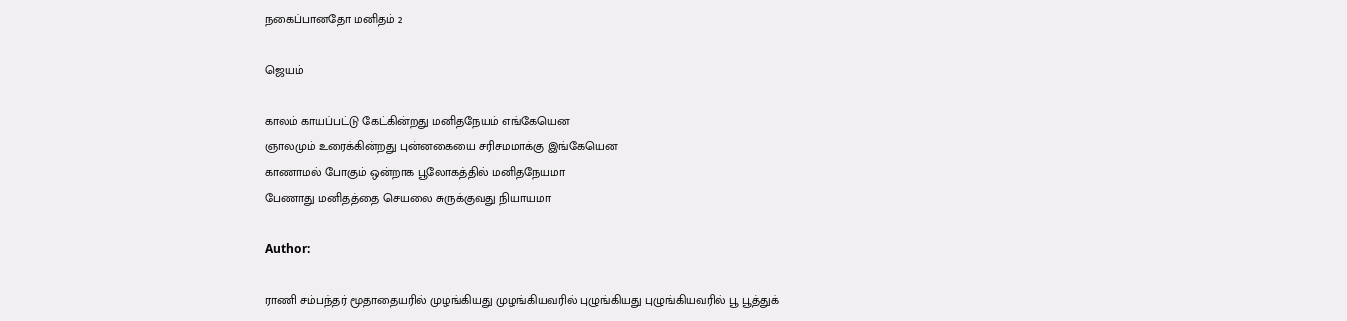நகைப்பானதோ மனிதம் 2

ஜெயம்

காலம் காயப்பட்டு கேட்கின்றது மனிதநேயம் எங்கேயென
ஞாலமும் உரைக்கின்றது புன்னகையை சரிசமமாக்கு இங்கேயென
காணாமல் போகும் ஒன்றாக பூலோகத்தில் மனிதநேயமா
பேணாது மனிதத்தை செயலை சுருக்குவது நியாயமா

Author:

ராணி சம்பந்தர் மூதாதையரில் முழங்கியது முழங்கியவரில் புழுங்கியது புழுங்கியவரில் பூ பூத்துக்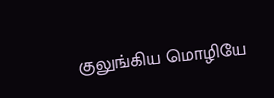குலுங்கிய மொழியே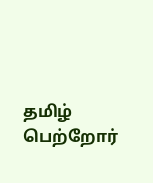தமிழ் பெற்றோர்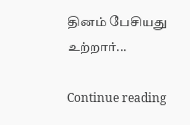தினம் பேசியது உற்றார்...

Continue reading